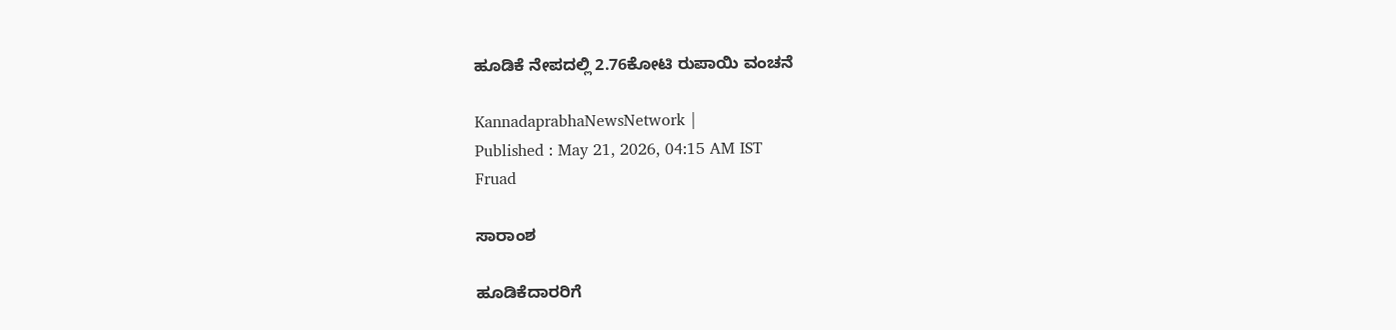ಹೂಡಿಕೆ ನೇಪದಲ್ಲಿ 2.76ಕೋಟಿ ರುಪಾಯಿ ವಂಚನೆ

KannadaprabhaNewsNetwork |
Published : May 21, 2026, 04:15 AM IST
Fruad

ಸಾರಾಂಶ

ಹೂಡಿಕೆದಾರರಿಗೆ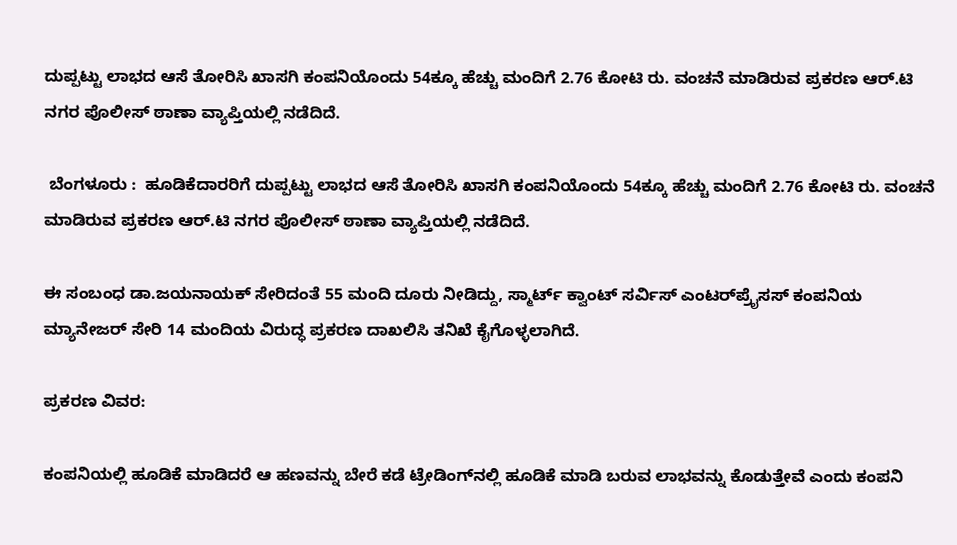ದುಪ್ಪಟ್ಟು ಲಾಭದ ಆಸೆ ತೋರಿಸಿ ಖಾಸಗಿ ಕಂಪನಿಯೊಂದು 54ಕ್ಕೂ ಹೆಚ್ಚು ಮಂದಿಗೆ 2.76 ಕೋಟಿ ರು. ವಂಚನೆ ಮಾಡಿರುವ ಪ್ರಕರಣ ಆರ್‌.ಟಿ ನಗರ ಪೊಲೀಸ್‌ ಠಾಣಾ ವ್ಯಾಪ್ತಿಯಲ್ಲಿ ನಡೆದಿದೆ.

 ಬೆಂಗಳೂರು :  ಹೂಡಿಕೆದಾರರಿಗೆ ದುಪ್ಪಟ್ಟು ಲಾಭದ ಆಸೆ ತೋರಿಸಿ ಖಾಸಗಿ ಕಂಪನಿಯೊಂದು 54ಕ್ಕೂ ಹೆಚ್ಚು ಮಂದಿಗೆ 2.76 ಕೋಟಿ ರು. ವಂಚನೆ ಮಾಡಿರುವ ಪ್ರಕರಣ ಆರ್‌.ಟಿ ನಗರ ಪೊಲೀಸ್‌ ಠಾಣಾ ವ್ಯಾಪ್ತಿಯಲ್ಲಿ ನಡೆದಿದೆ.

ಈ ಸಂಬಂಧ ಡಾ.ಜಯನಾಯಕ್‌ ಸೇರಿದಂತೆ 55 ಮಂದಿ ದೂರು ನೀಡಿದ್ದು, ಸ್ಮಾರ್ಟ್ ಕ್ವಾಂಟ್‌ ಸರ್ವಿಸ್‌ ಎಂಟರ್‌ಪ್ರೈಸಸ್‌ ಕಂಪನಿಯ ಮ್ಯಾನೇಜರ್‌ ಸೇರಿ 14 ಮಂದಿಯ ವಿರುದ್ಧ ಪ್ರಕರಣ ದಾಖಲಿಸಿ ತನಿಖೆ ಕೈಗೊಳ್ಳಲಾಗಿದೆ.

ಪ್ರಕರಣ ವಿವರ:

ಕಂಪನಿಯಲ್ಲಿ ಹೂಡಿಕೆ ಮಾಡಿದರೆ ಆ ಹಣವನ್ನು ಬೇರೆ ಕಡೆ ಟ್ರೇಡಿಂಗ್‌ನಲ್ಲಿ ಹೂಡಿಕೆ ಮಾಡಿ ಬರುವ ಲಾಭವನ್ನು ಕೊಡುತ್ತೇವೆ ಎಂದು ಕಂಪನಿ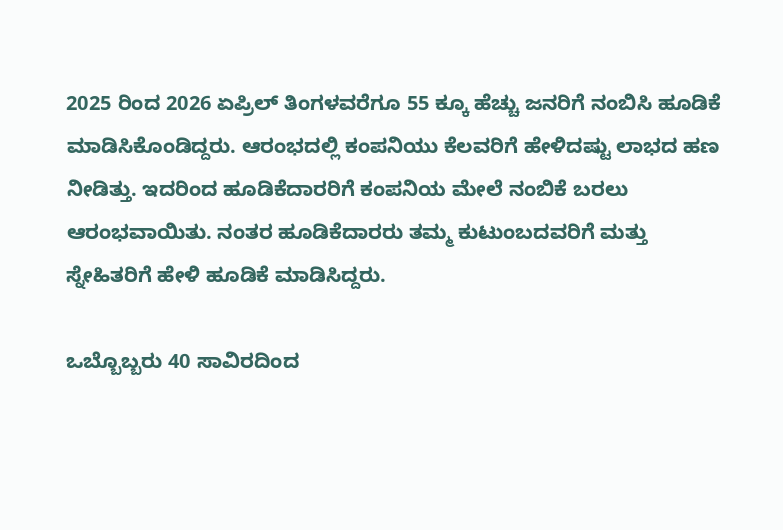2025 ರಿಂದ 2026 ಏಪ್ರಿಲ್ ತಿಂಗಳವರೆಗೂ 55 ಕ್ಕೂ ಹೆಚ್ಚು ಜನರಿಗೆ ನಂಬಿಸಿ ಹೂಡಿಕೆ ಮಾಡಿಸಿಕೊಂಡಿದ್ದರು. ಆರಂಭದಲ್ಲಿ ಕಂಪನಿಯು ಕೆಲವರಿಗೆ ಹೇಳಿದಷ್ಟು ಲಾಭದ ಹಣ ನೀಡಿತ್ತು. ಇದರಿಂದ ಹೂಡಿಕೆದಾರರಿಗೆ ಕಂಪನಿಯ ಮೇಲೆ ನಂಬಿಕೆ ಬರಲು ಆರಂಭವಾಯಿತು. ನಂತರ ಹೂಡಿಕೆದಾರರು ತಮ್ಮ ಕುಟುಂಬದವರಿಗೆ ಮತ್ತು ಸ್ನೇಹಿತರಿಗೆ ಹೇಳಿ ಹೂಡಿಕೆ ಮಾಡಿಸಿದ್ದರು.

ಒಬ್ಬೊಬ್ಬರು 40 ಸಾವಿರದಿಂದ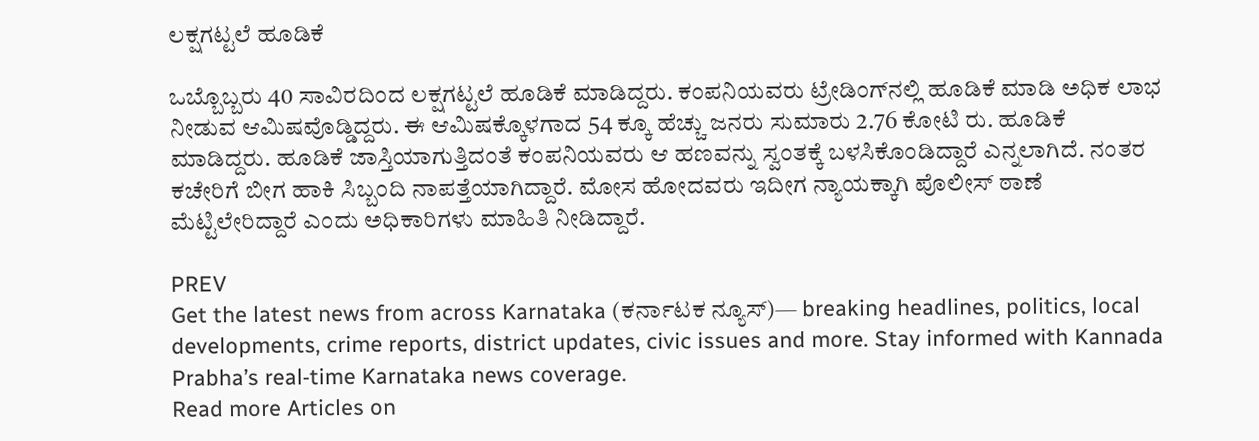ಲಕ್ಷಗಟ್ಟಲೆ ಹೂಡಿಕೆ

ಒಬ್ಬೊಬ್ಬರು 40 ಸಾವಿರದಿಂದ ಲಕ್ಷಗಟ್ಟಲೆ ಹೂಡಿಕೆ ಮಾಡಿದ್ದರು. ಕಂಪನಿಯವರು ಟ್ರೇಡಿಂಗ್‌ನಲ್ಲಿ ಹೂಡಿಕೆ ಮಾಡಿ ಅಧಿಕ ಲಾಭ ನೀಡುವ ಆಮಿಷವೊಡ್ಡಿದ್ದರು. ಈ ಆಮಿಷಕ್ಕೊಳಗಾದ 54 ಕ್ಕೂ ಹೆಚ್ಚು ಜನರು ಸುಮಾರು 2.76 ಕೋಟಿ ರು. ಹೂಡಿಕೆ ಮಾಡಿದ್ದರು. ಹೂಡಿಕೆ ಜಾಸ್ತಿಯಾಗುತ್ತಿದಂತೆ ಕಂಪನಿಯವರು ಆ ಹಣವನ್ನು ಸ್ವಂತಕ್ಕೆ ಬಳಸಿಕೊಂಡಿದ್ದಾರೆ ಎನ್ನಲಾಗಿದೆ. ನಂತರ ಕಚೇರಿಗೆ ಬೀಗ ಹಾಕಿ ಸಿಬ್ಬಂದಿ ನಾಪತ್ತೆಯಾಗಿದ್ದಾರೆ. ಮೋಸ ಹೋದವರು ಇದೀಗ ನ್ಯಾಯಕ್ಕಾಗಿ ಪೊಲೀಸ್ ಠಾಣೆ ಮೆಟ್ಟಿಲೇರಿದ್ದಾರೆ ಎಂದು ಅಧಿಕಾರಿಗಳು ಮಾಹಿತಿ ನೀಡಿದ್ದಾರೆ.

PREV
Get the latest news from across Karnataka (ಕರ್ನಾಟಕ ನ್ಯೂಸ್)— breaking headlines, politics, local developments, crime reports, district updates, civic issues and more. Stay informed with Kannada Prabha’s real‑time Karnataka news coverage.
Read more Articles on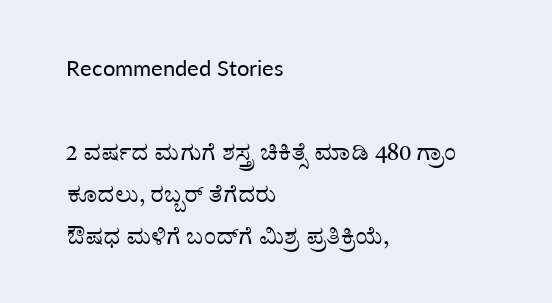Recommended Stories

2 ವರ್ಷದ ಮಗುಗೆ ಶಸ್ತ್ರ ಚಿಕಿತ್ಸೆ ಮಾಡಿ 480 ಗ್ರಾಂ ಕೂದಲು, ರಬ್ಬರ್‌ ತೆಗೆದರು
ಔಷಧ ಮಳಿಗೆ ಬಂದ್‌ಗೆ ಮಿಶ್ರ ಪ್ರತಿಕ್ರಿಯೆ,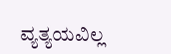ವ್ಯತ್ಯಯವಿಲ್ಲ